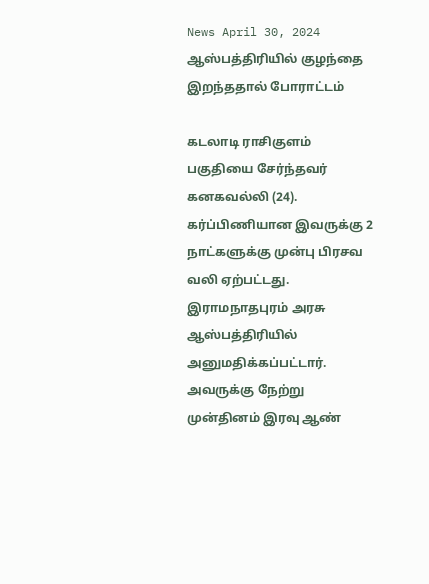News April 30, 2024
ஆஸ்பத்திரியில் குழந்தை இறந்ததால் போராட்டம்

கடலாடி ராசிகுளம் பகுதியை சேர்ந்தவர் கனகவல்லி (24). கர்ப்பிணியான இவருக்கு 2 நாட்களுக்கு முன்பு பிரசவ வலி ஏற்பட்டது. இராமநாதபுரம் அரசு ஆஸ்பத்திரியில் அனுமதிக்கப்பட்டார். அவருக்கு நேற்று முன்தினம் இரவு ஆண்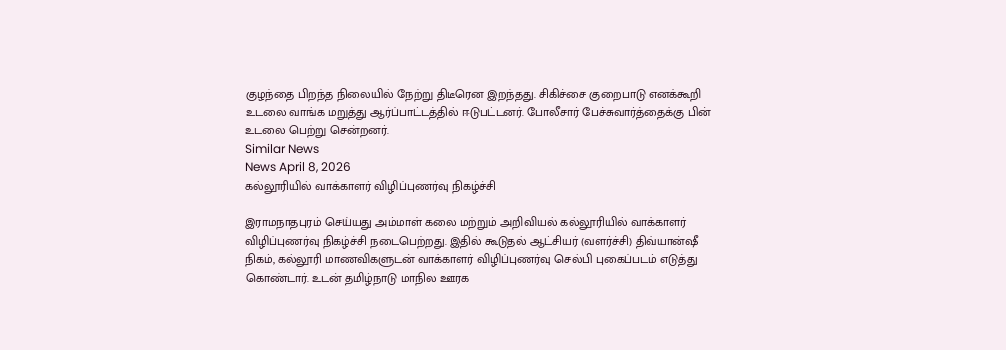குழந்தை பிறந்த நிலையில் நேற்று திடீரென இறந்தது. சிகிச்சை குறைபாடு எனக்கூறி உடலை வாங்க மறுத்து ஆர்ப்பாட்டத்தில் ஈடுபட்டனர். போலீசார் பேச்சுவார்த்தைக்கு பின் உடலை பெற்று சென்றனர்.
Similar News
News April 8, 2026
கல்லூரியில் வாக்காளர் விழிப்புணர்வு நிகழ்ச்சி

இராமநாதபுரம் செய்யது அம்மாள் கலை மற்றும் அறிவியல் கல்லூரியில் வாக்காளர் விழிப்புணர்வு நிகழ்ச்சி நடைபெற்றது. இதில் கூடுதல் ஆட்சியர் (வளர்ச்சி) திவ்யான்ஷீ நிகம், கல்லூரி மாணவிகளுடன் வாக்காளர் விழிப்புணர்வு செல்பி புகைப்படம் எடுத்து கொண்டார். உடன் தமிழ்நாடு மாநில ஊரக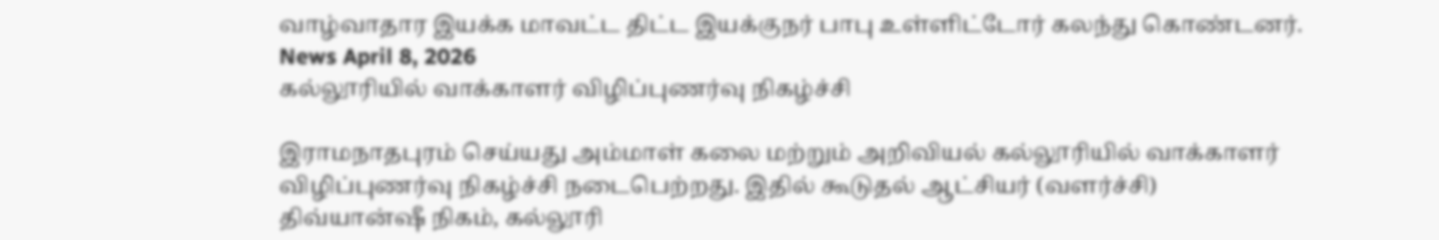வாழ்வாதார இயக்க மாவட்ட திட்ட இயக்குநர் பாபு உள்ளிட்டோர் கலந்து கொண்டனர்.
News April 8, 2026
கல்லூரியில் வாக்காளர் விழிப்புணர்வு நிகழ்ச்சி

இராமநாதபுரம் செய்யது அம்மாள் கலை மற்றும் அறிவியல் கல்லூரியில் வாக்காளர் விழிப்புணர்வு நிகழ்ச்சி நடைபெற்றது. இதில் கூடுதல் ஆட்சியர் (வளர்ச்சி) திவ்யான்ஷீ நிகம், கல்லூரி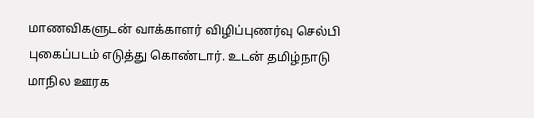மாணவிகளுடன் வாக்காளர் விழிப்புணர்வு செல்பி புகைப்படம் எடுத்து கொண்டார். உடன் தமிழ்நாடு மாநில ஊரக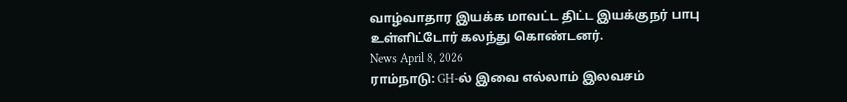வாழ்வாதார இயக்க மாவட்ட திட்ட இயக்குநர் பாபு உள்ளிட்டோர் கலந்து கொண்டனர்.
News April 8, 2026
ராம்நாடு: GH-ல் இவை எல்லாம் இலவசம்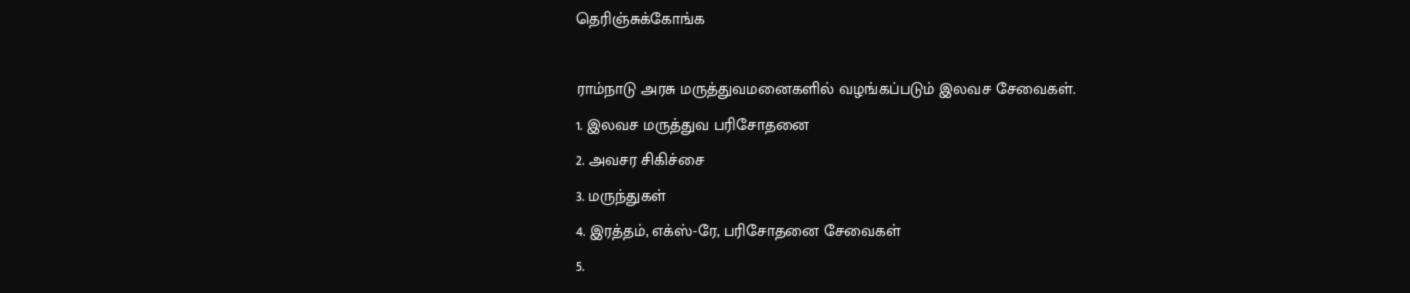தெரிஞ்சுக்கோங்க

ராம்நாடு அரசு மருத்துவமனைகளில் வழங்கப்படும் இலவச சேவைகள்.
1. இலவச மருத்துவ பரிசோதனை
2. அவசர சிகிச்சை
3. மருந்துகள்
4. இரத்தம், எக்ஸ்-ரே, பரிசோதனை சேவைகள்
5.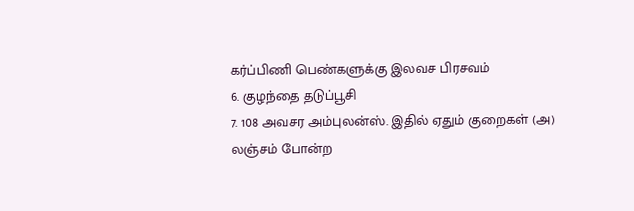கர்ப்பிணி பெண்களுக்கு இலவச பிரசவம்
6. குழந்தை தடுப்பூசி
7. 108 அவசர அம்புலன்ஸ். இதில் ஏதும் குறைகள் (அ) லஞ்சம் போன்ற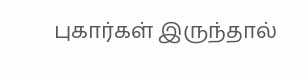புகார்கள் இருந்தால்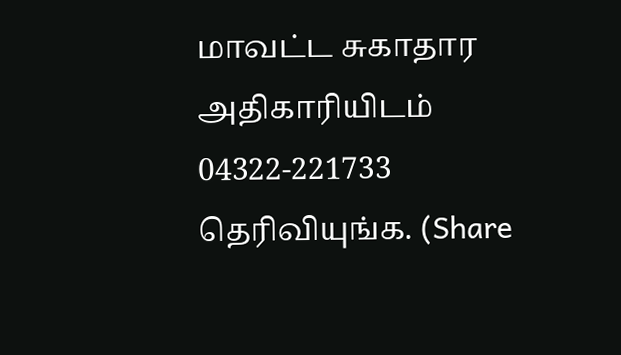மாவட்ட சுகாதார அதிகாரியிடம் 04322-221733 தெரிவியுங்க. (Share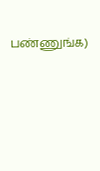பண்ணுங்க)